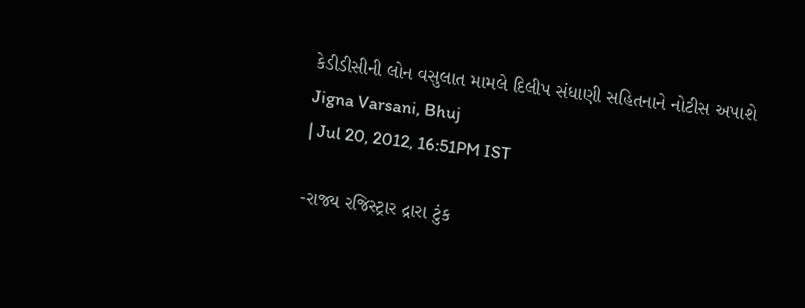કેડીડીસીની લોન વસુલાત મામલે દિલીપ સંધાણી સહિતનાને નોટીસ અપાશે
Jigna Varsani, Bhuj
| Jul 20, 2012, 16:51PM IST

-રાજ્ય રજિસ્ટ્રાર દ્રારા ટુંક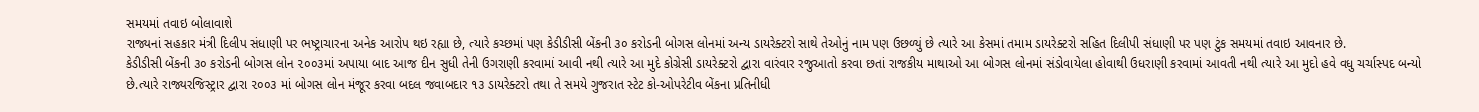સમયમાં તવાઇ બોલાવાશે
રાજ્યનાં સહકાર મંત્રી દિલીપ સંધાણી પર ભષ્ટ્રાચારના અનેક આરોપ થઇ રહ્યા છે, ત્યારે કચ્છમાં પણ કેડીડીસી બેંકની ૩૦ કરોડની બોગસ લોનમાં અન્ય ડાયરેક્ટરો સાથે તેઓનું નામ પણ ઉછળ્યું છે ત્યારે આ કેસમાં તમામ ડાયરેક્ટરો સહિત દિલીપી સંધાણી પર પણ ટુંક સમયમાં તવાઇ આવનાર છે.
કેડીડીસી બેંકની ૩૦ કરોડની બોગસ લોન ૨૦૦૩માં અપાયા બાદ આજ દીન સુધી તેની ઉગરાણી કરવામાં આવી નથી ત્યારે આ મુદે કોગ્રેસી ડાયરેક્ટરો દ્વારા વારંવાર રજુઆતો કરવા છતાં રાજકીય માથાઓ આ બોગસ લોનમાં સંડોવાયેલા હોવાથી ઉધરાણી કરવામાં આવતી નથી ત્યારે આ મુદો હવે વધુ ચર્ચાસ્પદ બન્યો છે.ત્યારે રાજ્યરજિસ્ટ્રાર દ્વારા ૨૦૦૩ માં બોગસ લોન મંજૂર કરવા બદલ જવાબદાર ૧૩ ડાયરેક્ટરો તથા તે સમયે ગુજરાત સ્ટેટ કો-ઓપરેટીવ બેંકના પ્રતિનીધી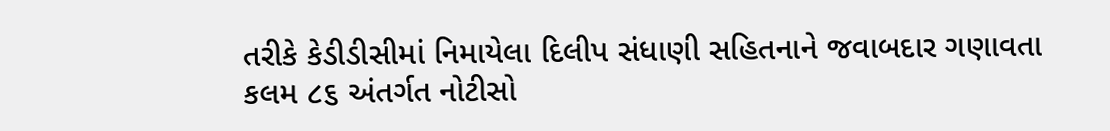તરીકે કેડીડીસીમાં નિમાયેલા દિલીપ સંધાણી સહિતનાને જવાબદાર ગણાવતા કલમ ૮૬ અંતર્ગત નોટીસો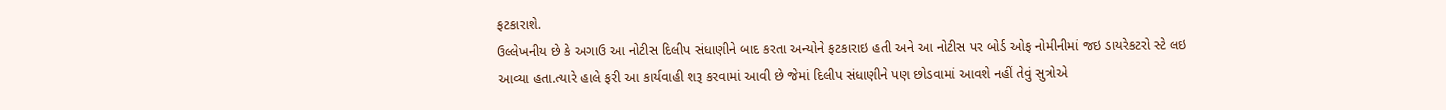ફટકારાશે.
ઉલ્લેખનીય છે કે અગાઉ આ નોટીસ દિલીપ સંધાણીને બાદ કરતા અન્યોને ફટકારાઇ હતી અને આ નોટીસ પર બોર્ડ ઓફ નોમીનીમાં જઇ ડાયરેકટરો સ્ટે લઇ આવ્યા હતા.ત્યારે હાલે ફરી આ કાર્યવાહી શરૂ કરવામાં આવી છે જેમાં દિલીપ સંધાણીને પણ છોડવામાં આવશે નહીં તેવું સુત્રોએ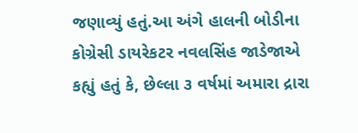જણાવ્યું હતું.આ અંગે હાલની બોડીના કોગ્રેસી ડાયરેકટર નવલસિંહ જાડેજાએ કહ્યું હતું કે, છેલ્લા ૩ વર્ષમાં અમારા દ્રારા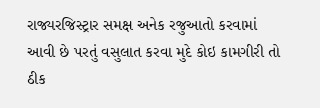રાજ્યરજિસ્ટ્રાર સમક્ષ અનેક રજુઆતો કરવામાં આવી છે પરતું વસુલાત કરવા મુદે કોઇ કામગીરી તો ઠીક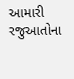આમારી રજુઆતોના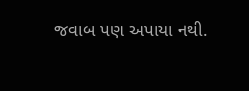જવાબ પણ અપાયા નથી.